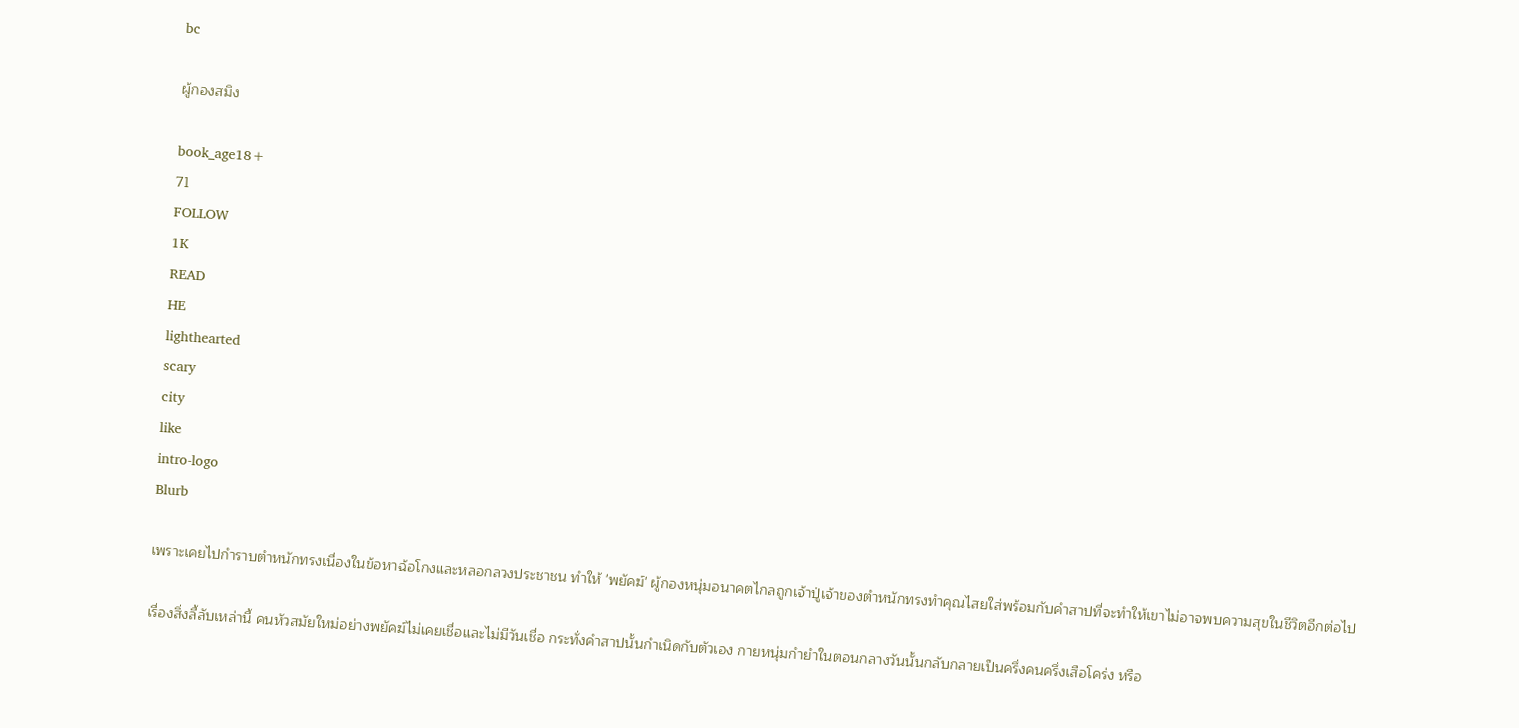bc

ผู้กองสมิง

book_age18+
71
FOLLOW
1K
READ
HE
lighthearted
scary
city
like
intro-logo
Blurb

เพราะเคยไปกำราบตำหนักทรงเนื่องในข้อหาฉ้อโกงและหลอกลวงประชาชน ทำให้ 'พยัคฆ์' ผู้กองหนุ่มอนาคตไกลถูกเจ้าปู่เจ้าของตำหนักทรงทำคุณไสยใส่พร้อมกับคำสาปที่จะทำให้เขาไม่อาจพบความสุขในชีวิตอีกต่อไป

เรื่องสิ่งลี้ลับเหล่านี้ คนหัวสมัยใหม่อย่างพยัคฆ์ไม่เคยเชื่อและไม่มีวันเชื่อ กระทั่งคำสาปนั้นกำเนิดกับตัวเอง กายหนุ่มกำยำในตอนกลางวันนั้นกลับกลายเป็นครึ่งคนครึ่งเสือโคร่ง หรือ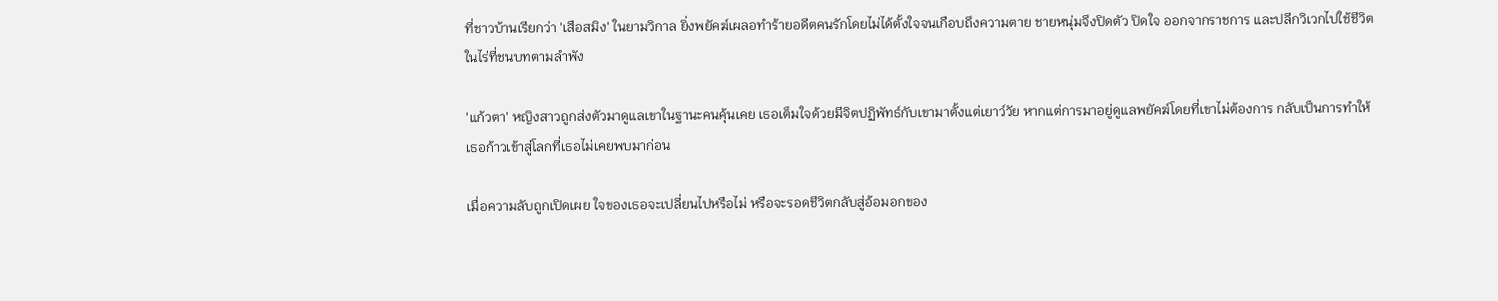ที่ชาวบ้านเรียกว่า 'เสือสมิง' ในยามวิกาล ยิ่งพยัคฆ์เผลอทำร้ายอดีตคนรักโดยไม่ได้ตั้งใจจนเกือบถึงความตาย ชายหนุ่มจึงปิดตัว ปิดใจ ออกจากราชการ และปลีกวิเวกไปใช้ชีวิตในไร่ที่ชนบทตามลำพัง

'แก้วตา' หญิงสาวถูกส่งตัวมาดูแลเขาในฐานะคนคุ้นเคย เธอเต็มใจด้วยมีจิตปฏิพัทธ์กับเขามาตั้งแต่เยาว์วัย หากแต่การมาอยู่ดูแลพยัคฆ์โดยที่เขาไม่ต้องการ กลับเป็นการทำให้เธอก้าวเข้าสู่โลกที่เธอไม่เคยพบมาก่อน

เมื่อความลับถูกเปิดเผย ใจของเธอจะเปลี่ยนไปหรือไม่ หรือจะรอดชีวิตกลับสู่อ้อมอกของ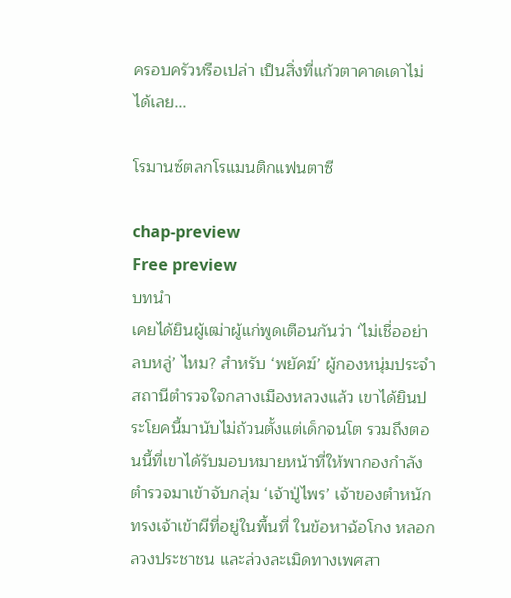ครอบครัวหรือเปล่า เป็นสิ่งที่แก้วตาคาดเดาไม่ได้เลย...

โรมานซ์ตลกโรแมนติกแฟนตาซี

chap-preview
Free preview
บทนำ
เคยได้ยินผู้เฒ่าผู้แก่พูดเตือนกันว่า ‘ไม่เชื่ออย่าลบหลู่’ ไหม? สำหรับ ‘พยัคฆ์’ ผู้กองหนุ่มประจำสถานีตำรวจใจกลางเมืองหลวงแล้ว เขาได้ยินประโยคนี้มานับไม่ถ้วนตั้งแต่เด็กจนโต รวมถึงตอนนี้ที่เขาได้รับมอบหมายหน้าที่ให้พากองกำลังตำรวจมาเข้าจับกลุ่ม ‘เจ้าปู่ไพร’ เจ้าของตำหนักทรงเจ้าเข้าผีที่อยู่ในพื้นที่ ในข้อหาฉ้อโกง หลอกลวงประชาชน และล่วงละเมิดทางเพศสา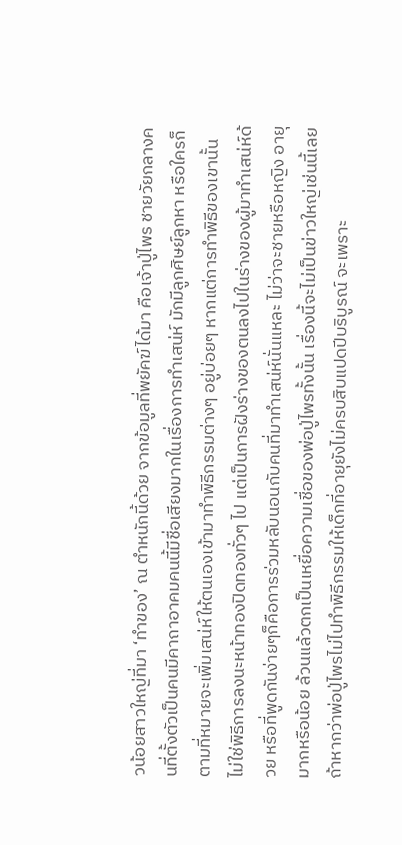วน้อยสาวใหญ่ที่มา ‘ทำของ’ ณ ตำหนักนี้ด้วย จากข้อมูลที่พยัคฆ์ได้มา คือเจ้าปู่ไพร ชายวัยกลางคนที่ตั้งตัวเป็นคนมีคาถาอาคมคนนี้มีชื่อเสียงมากในเรื่องการทำเสน่ห์ มักมีลูกศิษย์ลูกหา หรือใครก็ตามที่หมายจะเพิ่มเสน่ห์ให้ตนเองเข้ามาทำพิธีกรรมต่างๆ อยู่บ่อยๆ หากแต่การทำพิธีของเขานั้น ไม่ใช่พิธีการลงนะหน้าทองปิดทองทั่วๆ ไป แต่เป็นการฝังร่างของตนลงไปในร่างของผู้มาทำเสน่ห์ด้วย หรือที่พูดกันง่ายๆก็คือการร่วมหลับนอนกับคนที่มาทำเสน่ห์นั่นแหละ ไม่ว่าจะชายหรือหญิง อายุมากหรือน้อย ล้วนแล้วตกเป็นเหยื่อความเชื่อของพ่อปู่ไพรทั้งนั้น เรื่องนี้จะไม่เป็นข่าวใหญ่เช่นนี้เลยถ้าหากว่าพ่อปู่ไพรไม่ไปทำพิธีกรรมให้เด็กที่อายุยังไม่ครบสิบแปดปีบริบูรณ์ จะเพราะ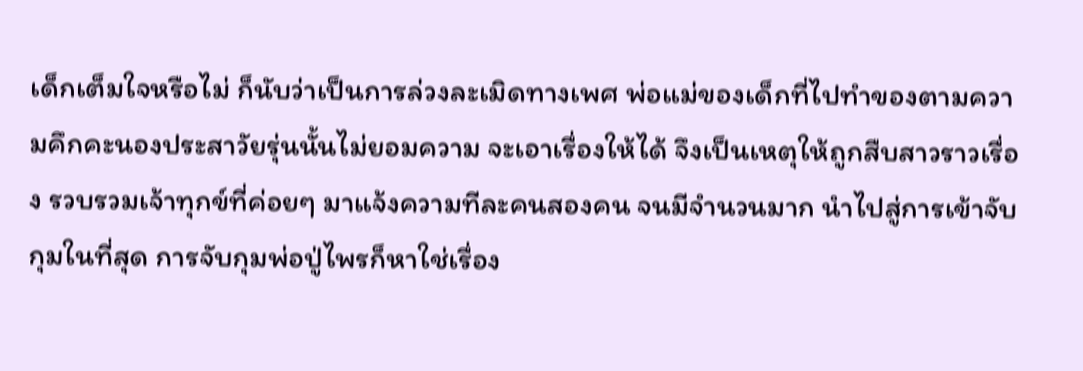เด็กเต็มใจหรือไม่ ก็นับว่าเป็นการล่วงละเมิดทางเพศ พ่อแม่ของเด็กที่ไปทำของตามความคึกคะนองประสาวัยรุ่นนั้นไม่ยอมความ จะเอาเรื่องให้ได้ จึงเป็นเหตุให้ถูกสืบสาวราวเรื่อง รวบรวมเจ้าทุกข์ที่ค่อยๆ มาแจ้งความทีละคนสองคน จนมีจำนวนมาก นำไปสู่การเข้าจับกุมในที่สุด การจับกุมพ่อปู่ไพรก็หาใช่เรื่อง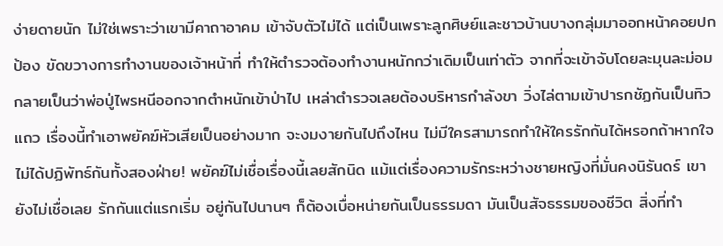ง่ายดายนัก ไม่ใช่เพราะว่าเขามีคาถาอาคม เข้าจับตัวไม่ได้ แต่เป็นเพราะลูกศิษย์และชาวบ้านบางกลุ่มมาออกหน้าคอยปกป้อง ขัดขวางการทำงานของเจ้าหน้าที่ ทำให้ตำรวจต้องทำงานหนักกว่าเดิมเป็นเท่าตัว จากที่จะเข้าจับโดยละมุนละม่อม กลายเป็นว่าพ่อปู่ไพรหนีออกจากตำหนักเข้าป่าไป เหล่าตำรวจเลยต้องบริหารกำลังขา วิ่งไล่ตามเข้าปารกชัฏกันเป็นทิวแถว เรื่องนี้ทำเอาพยัคฆ์หัวเสียเป็นอย่างมาก จะงมงายกันไปถึงไหน ไม่มีใครสามารถทำให้ใครรักกันได้หรอกถ้าหากใจไม่ได้ปฏิพัทธ์กันทั้งสองฝ่าย! พยัคฆ์ไม่เชื่อเรื่องนี้เลยสักนิด แม้แต่เรื่องความรักระหว่างชายหญิงที่มั่นคงนิรันดร์ เขายังไม่เชื่อเลย รักกันแต่แรกเริ่ม อยู่กันไปนานๆ ก็ต้องเบื่อหน่ายกันเป็นธรรมดา มันเป็นสัจธรรมของชีวิต สิ่งที่ทำ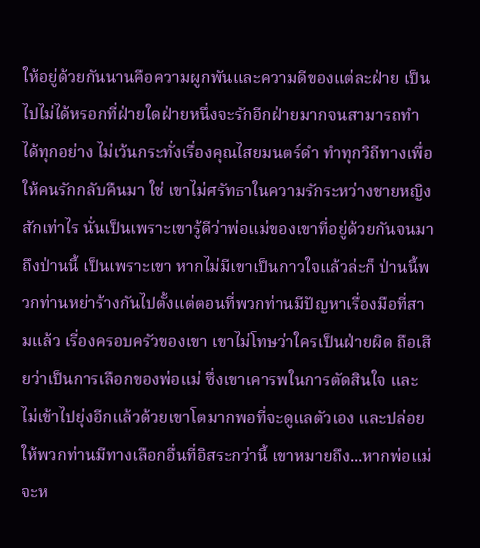ให้อยู่ด้วยกันนานคือความผูกพันและความดีของแต่ละฝ่าย เป็นไปไม่ได้หรอกที่ฝ่ายใดฝ่ายหนึ่งจะรักอีกฝ่ายมากจนสามารถทำได้ทุกอย่าง ไม่เว้นกระทั่งเรื่องคุณไสยมนตร์ดำ ทำทุกวิถีทางเพื่อให้คนรักกลับคืนมา ใช่ เขาไม่ศรัทธาในความรักระหว่างชายหญิงสักเท่าไร นั่นเป็นเพราะเขารู้ดีว่าพ่อแม่ของเขาที่อยู่ด้วยกันจนมาถึงป่านนี้ เป็นเพราะเขา หากไม่มีเขาเป็นกาวใจแล้วล่ะก็ ป่านนี้พวกท่านหย่าร้างกันไปตั้งแต่ตอนที่พวกท่านมีปัญหาเรื่องมือที่สามแล้ว เรี่องครอบครัวของเขา เขาไม่โทษว่าใครเป็นฝ่ายผิด ถือเสียว่าเป็นการเลือกของพ่อแม่ ซึ่งเขาเคารพในการตัดสินใจ และไม่เข้าไปยุ่งอีกแล้วด้วยเขาโตมากพอที่จะดูแลตัวเอง และปล่อยให้พวกท่านมีทางเลือกอื่นที่อิสระกว่านี้ เขาหมายถึง...หากพ่อแม่จะห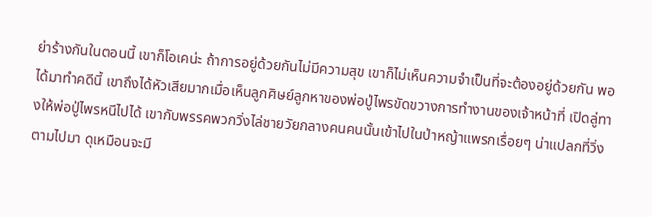ย่าร้างกันในตอนนี้ เขาก็โอเคน่ะ ถ้าการอยู่ด้วยกันไม่มีความสุข เขาก็ไม่เห็นความจำเป็นที่จะต้องอยู่ด้วยกัน พอได้มาทำคดีนี้ เขาถึงได้หัวเสียมากเมื่อเห็นลูกศิษย์ลูกหาของพ่อปู่ไพรขัดขวางการทำงานของเจ้าหน้าที่ เปิดลู่ทางให้พ่อปู่ไพรหนีไปได้ เขากับพรรคพวกวิ่งไล่ชายวัยกลางคนคนนั้นเข้าไปในป่าหญ้าแพรกเรื่อยๆ น่าแปลกที่วิ่งตามไปมา ดุเหมือนจะมี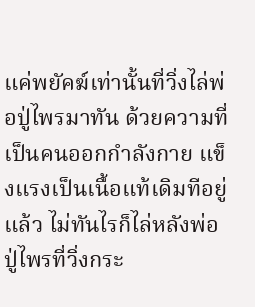แค่พยัคฆ์เท่านั้นที่วิ่งไล่พ่อปู่ไพรมาทัน ด้วยความที่เป็นคนออกกำลังกาย แข็งแรงเป็นเนื้อแท้เดิมทีอยู่แล้ว ไม่ทันไรก็ไล่หลังพ่อปู่ไพรที่วิ่งกระ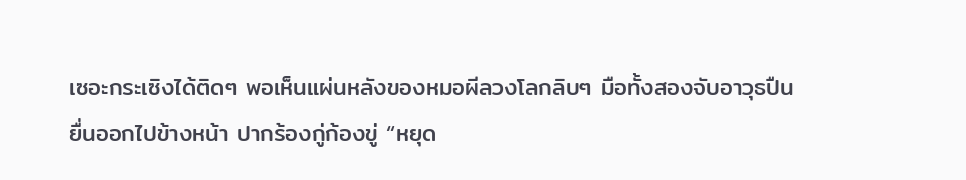เซอะกระเซิงได้ติดๆ พอเห็นแผ่นหลังของหมอผีลวงโลกลิบๆ มือทั้งสองจับอาวุธปืนยื่นออกไปข้างหน้า ปากร้องกู่ก้องขู่ “หยุด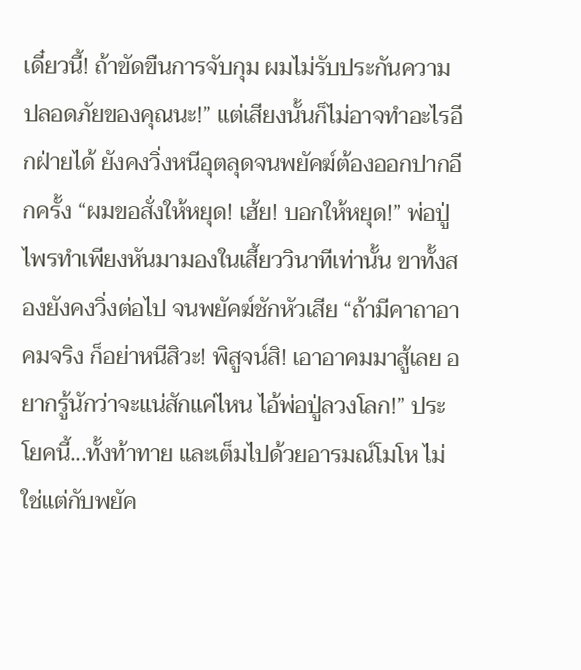เดี๋ยวนี้! ถ้าขัดขืนการจับกุม ผมไม่รับประกันความปลอดภัยของคุณนะ!” แต่เสียงนั้นก็ไม่อาจทำอะไรอีกฝ่ายได้ ยังคงวิ่งหนีอุตลุดจนพยัคฆ์ต้องออกปากอีกครั้ง “ผมขอสั่งให้หยุด! เฮ้ย! บอกให้หยุด!” พ่อปู่ไพรทำเพียงหันมามองในเสี้ยววินาทีเท่านั้น ขาทั้งสองยังคงวิ่งต่อไป จนพยัคฆ์ชักหัวเสีย “ถ้ามีคาถาอาคมจริง ก็อย่าหนีสิวะ! พิสูจน์สิ! เอาอาคมมาสู้เลย อยากรู้นักว่าจะแน่สักแค่ไหน ไอ้พ่อปู่ลวงโลก!” ประโยคนี้...ทั้งท้าทาย และเต็มไปด้วยอารมณ์โมโห ไม่ใช่แต่กับพยัค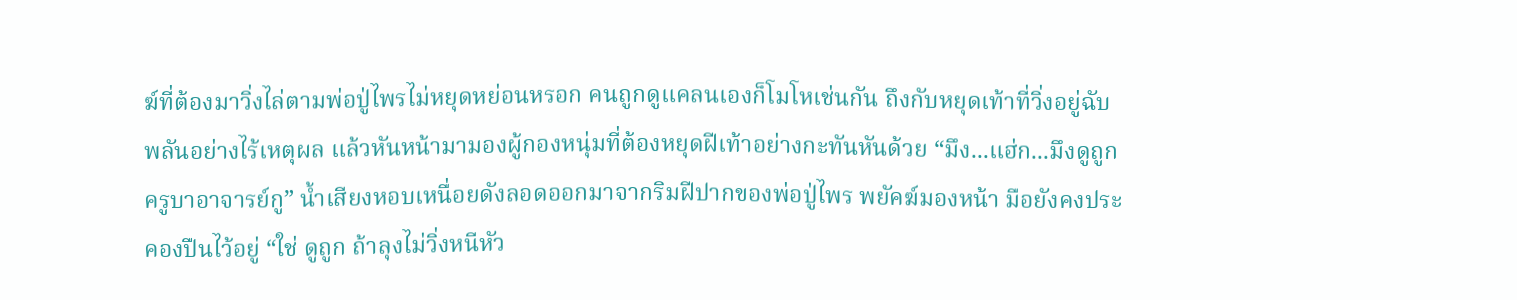ฆ์ที่ต้องมาวิ่งไล่ตามพ่อปู่ไพรไม่หยุดหย่อนหรอก คนถูกดูแคลนเองก็โมโหเช่นกัน ถึงกับหยุดเท้าที่วิ่งอยู่ฉับพลันอย่างไร้เหตุผล แล้วหันหน้ามามองผู้กองหนุ่มที่ต้องหยุดฝีเท้าอย่างกะทันหันด้วย “มึง...แฮ่ก...มึงดูถูกครูบาอาจารย์กู” น้ำเสียงหอบเหนื่อยดังลอดออกมาจากริมฝีปากของพ่อปู่ไพร พยัคฆ์มองหน้า มือยังคงประคองปืนไว้อยู่ “ใช่ ดูถูก ถ้าลุงไม่วิ่งหนีหัว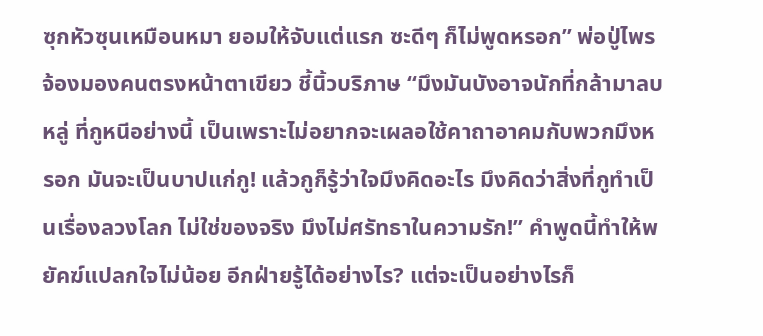ซุกหัวซุนเหมือนหมา ยอมให้จับแต่แรก ซะดีๆ ก็ไม่พูดหรอก” พ่อปู่ไพรจ้องมองคนตรงหน้าตาเขียว ชี้นิ้วบริภาษ “มึงมันบังอาจนักที่กล้ามาลบหลู่ ที่กูหนีอย่างนี้ เป็นเพราะไม่อยากจะเผลอใช้คาถาอาคมกับพวกมึงหรอก มันจะเป็นบาปแก่กู! แล้วกูก็รู้ว่าใจมึงคิดอะไร มึงคิดว่าสิ่งที่กูทำเป็นเรื่องลวงโลก ไม่ใช่ของจริง มึงไม่ศรัทธาในความรัก!” คำพูดนี้ทำให้พยัคฆ์แปลกใจไม่น้อย อีกฝ่ายรู้ได้อย่างไร? แต่จะเป็นอย่างไรก็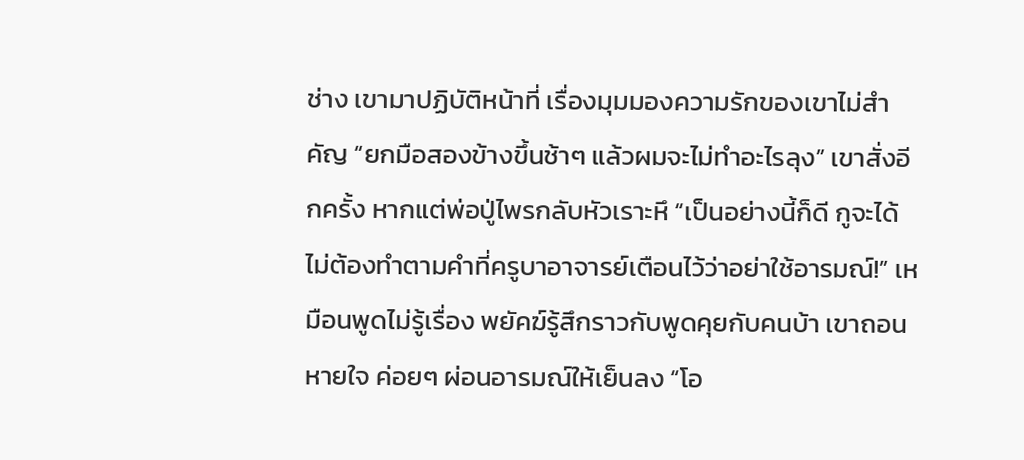ช่าง เขามาปฏิบัติหน้าที่ เรื่องมุมมองความรักของเขาไม่สำคัญ “ยกมือสองข้างขึ้นช้าๆ แล้วผมจะไม่ทำอะไรลุง” เขาสั่งอีกครั้ง หากแต่พ่อปู่ไพรกลับหัวเราะหึ “เป็นอย่างนี้ก็ดี กูจะได้ไม่ต้องทำตามคำที่ครูบาอาจารย์เตือนไว้ว่าอย่าใช้อารมณ์!” เหมือนพูดไม่รู้เรื่อง พยัคฆ์รู้สึกราวกับพูดคุยกับคนบ้า เขาถอนหายใจ ค่อยๆ ผ่อนอารมณ์ให้เย็นลง “โอ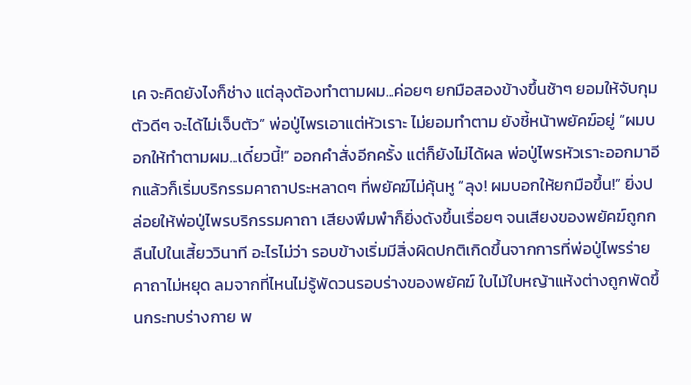เค จะคิดยังไงก็ช่าง แต่ลุงต้องทำตามผม...ค่อยๆ ยกมือสองข้างขึ้นช้าๆ ยอมให้จับกุมตัวดีๆ จะได้ไม่เจ็บตัว” พ่อปู่ไพรเอาแต่หัวเราะ ไม่ยอมทำตาม ยังชี้หน้าพยัคฆ์อยู่ “ผมบอกให้ทำตามผม...เดี๋ยวนี้!” ออกคำสั่งอีกครั้ง แต่ก็ยังไม่ได้ผล พ่อปู่ไพรหัวเราะออกมาอีกแล้วก็เริ่มบริกรรมคาถาประหลาดๆ ที่พยัคฆ์ไม่คุ้นหู “ลุง! ผมบอกให้ยกมือขึ้น!” ยิ่งปล่อยให้พ่อปู่ไพรบริกรรมคาถา เสียงพึมพำก็ยิ่งดังขึ้นเรื่อยๆ จนเสียงของพยัคฆ์ถูกกลืนไปในเสี้ยววินาที อะไรไม่ว่า รอบข้างเริ่มมีสิ่งผิดปกติเกิดขึ้นจากการที่พ่อปู่ไพรร่ายคาถาไม่หยุด ลมจากที่ไหนไม่รู้พัดวนรอบร่างของพยัคฆ์ ใบไม้ใบหญ้าแห้งต่างถูกพัดขึ้นกระทบร่างกาย พ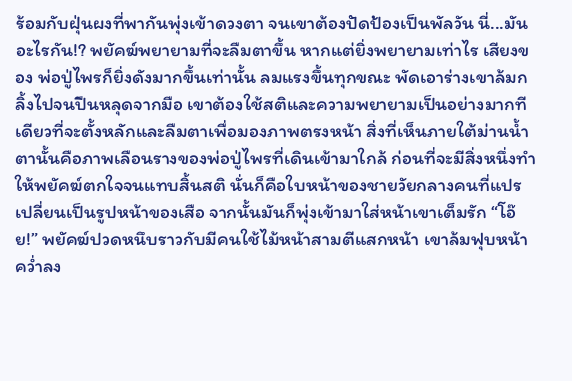ร้อมกับฝุ่นผงที่พากันพุ่งเข้าดวงตา จนเขาต้องปัดป้องเป็นพัลวัน นี่...มันอะไรกัน!? พยัคฆ์พยายามที่จะลืมตาขึ้น หากแต่ยิ่งพยายามเท่าไร เสียงของ พ่อปู่ไพรก็ยิ่งดังมากขึ้นเท่านั้น ลมแรงขึ้นทุกขณะ พัดเอาร่างเขาล้มกลิ้งไปจนปืนหลุดจากมือ เขาต้องใช้สติและความพยายามเป็นอย่างมากทีเดียวที่จะตั้งหลักและลืมตาเพื่อมองภาพตรงหน้า สิ่งที่เห็นภายใต้ม่านน้ำตานั้นคือภาพเลือนรางของพ่อปู่ไพรที่เดินเข้ามาใกล้ ก่อนที่จะมีสิ่งหนึ่งทำให้พยัคฆ์ตกใจจนแทบสิ้นสติ นั่นก็คือใบหน้าของชายวัยกลางคนที่แปรเปลี่ยนเป็นรูปหน้าของเสือ จากนั้นมันก็พุ่งเข้ามาใส่หน้าเขาเต็มรัก “โอ๊ย!” พยัคฆ์ปวดหนึบราวกับมีคนใช้ไม้หน้าสามตีแสกหน้า เขาล้มฟุบหน้าคว่ำลง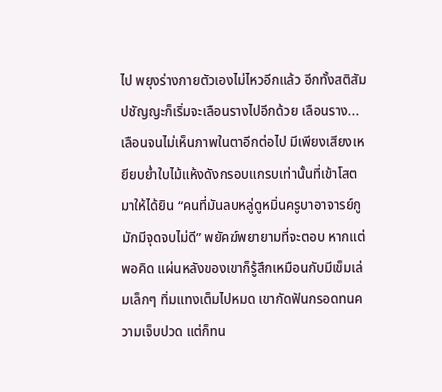ไป พยุงร่างกายตัวเองไม่ไหวอีกแล้ว อีกทั้งสติสัมปชัญญะก็เริ่มจะเลือนรางไปอีกด้วย เลือนราง...เลือนจนไม่เห็นภาพในตาอีกต่อไป มีเพียงเสียงเหยียบย่ำใบไม้แห้งดังกรอบแกรบเท่านั้นที่เข้าโสตมาให้ได้ยิน “คนที่มันลบหลู่ดูหมิ่นครูบาอาจารย์กู มักมีจุดจบไม่ดี” พยัคฆ์พยายามที่จะตอบ หากแต่พอคิด แผ่นหลังของเขาก็รู้สึกเหมือนกับมีเข็มเล่มเล็กๆ ทิ่มแทงเต็มไปหมด เขากัดฟันกรอดทนความเจ็บปวด แต่ก็ทน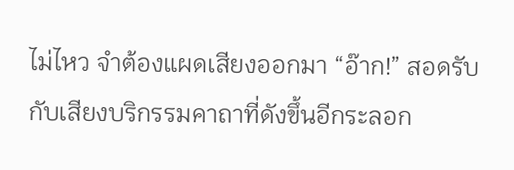ไม่ไหว จำต้องแผดเสียงออกมา “อ๊าก!” สอดรับกับเสียงบริกรรมคาถาที่ดังขึ้นอีกระลอก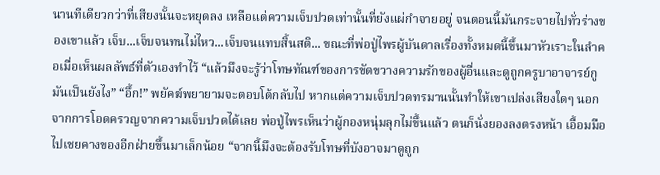นานทีเดียวกว่าที่เสียงนั้นจะหยุดลง เหลือแต่ความเจ็บปวดเท่านั้นที่ยังแผ่กำจายอยู่ จนตอนนี้มันกระจายไปทั่วร่างของเขาแล้ว เจ็บ...เจ็บจนทนไม่ไหว...เจ็บจนแทบสิ้นสติ... ขณะที่พ่อปู่ไพรผู้บันดาลเรื่องทั้งหมดนี้ขึ้นมาหัวเราะในลำคอเมื่อเห็นผลลัพธ์ที่ตัวเองทำไว้ “แล้วมึงจะรู้ว่าโทษทัณฑ์ของการขัดขวางความรักของผู้อื่นและดูถูกครูบาอาจารย์กูมันเป็นยังไง” “อึ้ก!” พยัคฆ์พยายามจะตอบโต้กลับไป หากแต่ความเจ็บปวดทรมานนั้นทำให้เขาเปล่งเสียงใดๆ นอกจากการโอดครวญจากความเจ็บปวดได้เลย พ่อปู่ไพรเห็นว่าผู้กองหนุ่มลุกไม่ขึ้นแล้ว ตนก็นั่งยองลงตรงหน้า เอื้อมมือไปเชยคางของอีกฝ่ายขึ้นมาเล็กน้อย “จากนี้มึงจะต้องรับโทษที่บังอาจมาดูถูก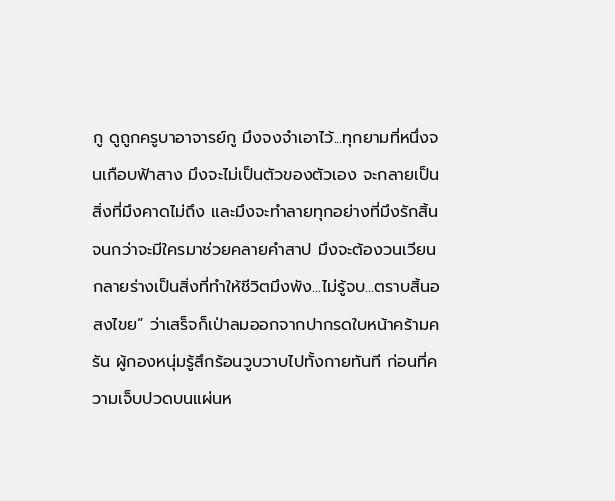กู ดูถูกครูบาอาจารย์กู มึงจงจำเอาไว้...ทุกยามที่หนึ่งจนเกือบฟ้าสาง มึงจะไม่เป็นตัวของตัวเอง จะกลายเป็นสิ่งที่มึงคาดไม่ถึง และมึงจะทำลายทุกอย่างที่มึงรักสิ้น จนกว่าจะมีใครมาช่วยคลายคำสาป มึงจะต้องวนเวียนกลายร่างเป็นสิ่งที่ทำให้ชีวิตมึงพัง...ไม่รู้จบ...ตราบสิ้นอสงไขย” ว่าเสร็จก็เป่าลมออกจากปากรดใบหน้าคร้ามครัน ผู้กองหนุ่มรู้สึกร้อนวูบวาบไปทั้งกายทันที ก่อนที่ความเจ็บปวดบนแผ่นห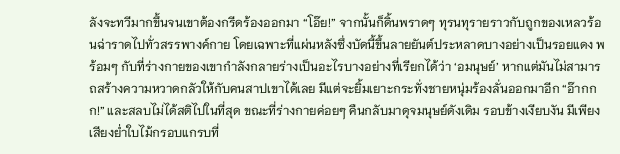ลังจะทวีมากขึ้นจนเขาต้องกรีดร้องออกมา “โอ๊ย!” จากนั้นก็ดิ้นพราดๆ ทุรนทุรายราวกับถูกของเหลวร้อนฉ่าราดไปทั่วสรรพางค์กาย โดยเฉพาะที่แผ่นหลังซึ่งบัดนี้ขึ้นลายยันต์ประหลาดบางอย่างเป็นรอยแดง พร้อมๆ กับที่ร่างกายของเขากำลังกลายร่างเป็นอะไรบางอย่างที่เรียกได้ว่า ‘อมนุษย์’ หากแต่มันไม่สามารถสร้างความหวาดกลัวให้กับคนสาปเขาได้เลย มีแต่จะยิ้มเยาะกระทั่งชายหนุ่มร้องลั่นออกมาอีก “อ๊ากกก!” และสลบไม่ได้สติไปในที่สุด ขณะที่ร่างกายค่อยๆ คืนกลับมาดุจมนุษย์ดังเดิม รอบข้างเงียบงัน มีเพียงเสียงย่ำใบไม้กรอบแกรบที่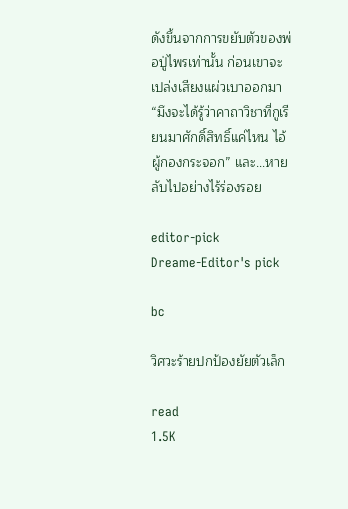ดังขึ้นจากการขยับตัวของพ่อปู่ไพรเท่านั้น ก่อนเขาจะเปล่งเสียงแผ่วเบาออกมา “มึงจะได้รู้ว่าคาถาวิชาที่กูเรียนมาศักดิ์สิทธิ์แค่ไหน ไอ้ผู้กองกระจอก” และ...หายลับไปอย่างไร้ร่องรอย

editor-pick
Dreame-Editor's pick

bc

วิศวะร้ายปกป้องยัยตัวเล็ก

read
1.5K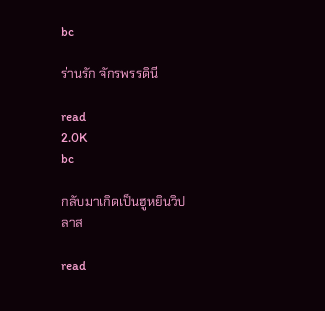bc

ร่านรัก จักรพรรดินี

read
2.0K
bc

กลับมาเกิดเป็นฮูหยินวิปลาส

read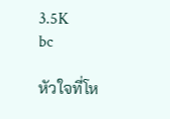3.5K
bc

หัวใจที่โห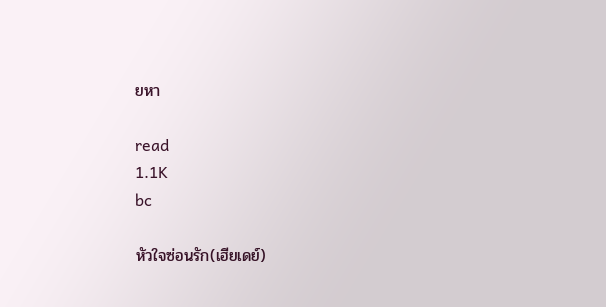ยหา

read
1.1K
bc

หัวใจซ่อนรัก(เฮียเดย์)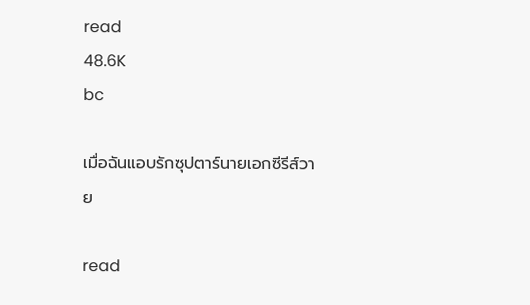read
48.6K
bc

เมื่อฉันแอบรักซุปตาร์นายเอกซีรีส์วาย

read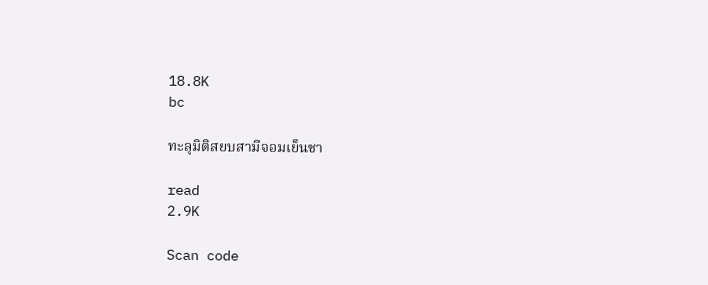18.8K
bc

ทะลุมิติสยบสามีจอมเย็นชา

read
2.9K

Scan code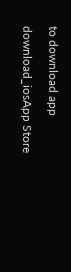to download app

download_iosApp Store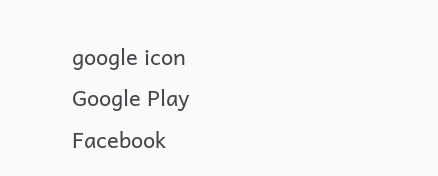google icon
Google Play
Facebook